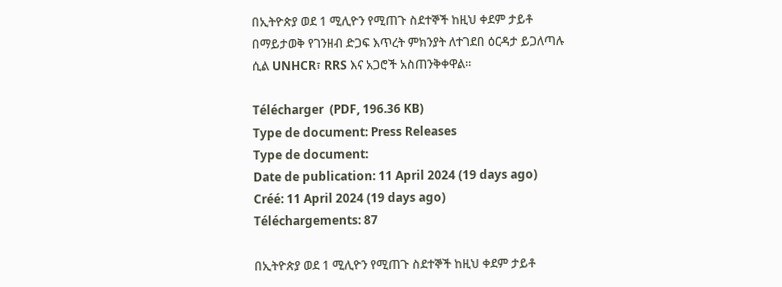በኢትዮጵያ ወደ 1 ሚሊዮን የሚጠጉ ስደተኞች ከዚህ ቀደም ታይቶ በማይታወቅ የገንዘብ ድጋፍ እጥረት ምክንያት ለተገደበ ዕርዳታ ይጋለጣሉ ሲል UNHCR፣ RRS እና አጋሮች አስጠንቅቀዋል።

Télécharger  (PDF, 196.36 KB)
Type de document: Press Releases
Type de document:
Date de publication: 11 April 2024 (19 days ago)
Créé: 11 April 2024 (19 days ago)
Téléchargements: 87

በኢትዮጵያ ወደ 1 ሚሊዮን የሚጠጉ ስደተኞች ከዚህ ቀደም ታይቶ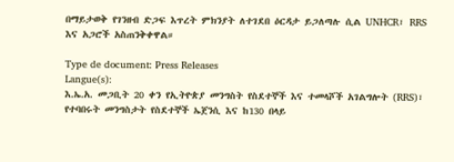በማይታወቅ የገንዘብ ድጋፍ እጥረት ምክንያት ለተገደበ ዕርዳታ ይጋለጣሉ ሲል UNHCR፣ RRS እና አጋሮች አስጠንቅቀዋል።

Type de document: Press Releases
Langue(s):
እ.ኤ.አ. መጋቢት 20 ቀን የኢትዮጵያ መንግስት የስደተኞች እና ተመላሾች አገልግሎት (RRS)፣ የተባበሩት መንግስታት የስደተኞች ኤጀንሲ እና ከ130 በላይ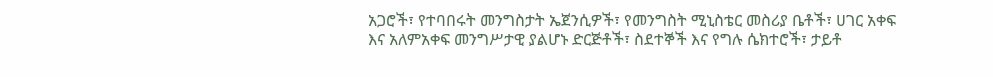አጋሮች፣ የተባበሩት መንግስታት ኤጀንሲዎች፣ የመንግስት ሚኒስቴር መስሪያ ቤቶች፣ ሀገር አቀፍ እና አለምአቀፍ መንግሥታዊ ያልሆኑ ድርጅቶች፣ ስደተኞች እና የግሉ ሴክተሮች፣ ታይቶ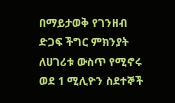በማይታወቅ የገንዘብ ድጋፍ ችግር ምክንያት ለሀገሪቱ ውስጥ የሚኖሩ ወደ 1 ሚሊዮን ስደተኞች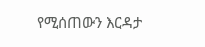የሚሰጠውን እርዳታ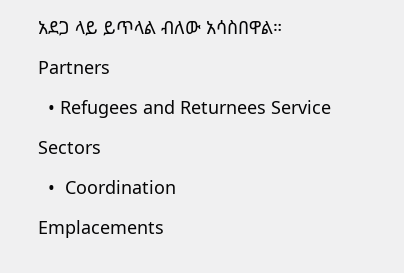አደጋ ላይ ይጥላል ብለው አሳስበዋል።

Partners

  • Refugees and Returnees Service

Sectors

  •  Coordination

Emplacements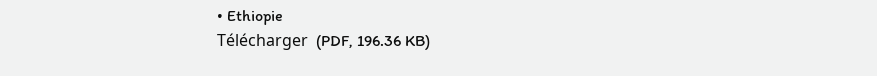• Ethiopie
Télécharger  (PDF, 196.36 KB)